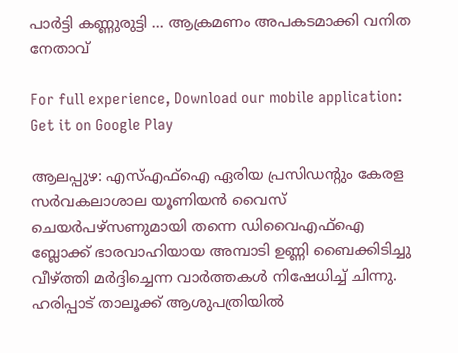പാര്‍ട്ടി കണ്ണുരുട്ടി … ആക്രമണം അപകടമാക്കി വനിത നേതാവ്‌

For full experience, Download our mobile application:
Get it on Google Play

ആലപ്പുഴ: എസ്‌എഫ്‌ഐ ഏരിയ പ്രസിഡന്റും കേരള സര്‍വകലാശാല യൂണിയന്‍ വൈസ് ചെയര്‍പഴ്സണുമായി തന്നെ ഡിവൈഎഫ്‌ഐ ബ്ലോക്ക് ഭാരവാഹിയായ അമ്പാടി ഉണ്ണി ബൈക്കിടിച്ചു വീഴ്‌ത്തി മര്‍ദ്ദിച്ചെന്ന വാര്‍ത്തകള്‍ നിഷേധിച്ച്‌ ചിന്നു. ഹരിപ്പാട് താലൂക്ക് ആശുപത്രിയില്‍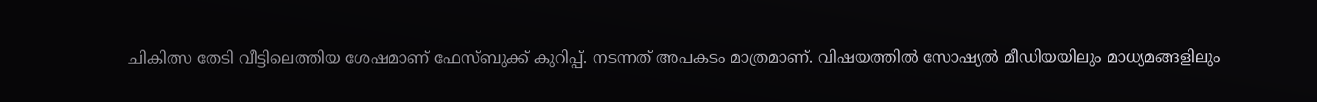ചികിത്സ തേടി വീട്ടിലെത്തിയ ശേഷമാണ് ഫേസ്‌ബുക്ക് കുറിപ്പ്. നടന്നത് അപകടം മാത്രമാണ്. വിഷയത്തില്‍ സോഷ്യല്‍ മീഡിയയിലും മാധ്യമങ്ങളിലും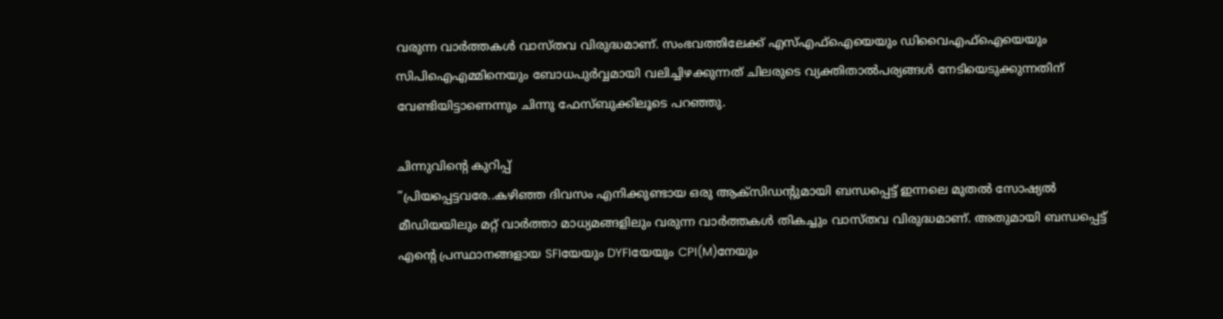വരുന്ന വാര്‍ത്തകള്‍ വാസ്തവ വിരുദ്ധമാണ്. സംഭവത്തിലേക്ക് എസ്‌എഫ്‌ഐയെയും ഡിവൈഎഫ്‌ഐയെയും സിപിഐഎമ്മിനെയും ബോധപുര്‍വ്വമായി വലിച്ചിഴക്കുന്നത് ചിലരുടെ വ്യക്തിതാല്‍പര്യങ്ങള്‍ നേടിയെടുക്കുന്നതിന് വേണ്ടിയിട്ടാണെന്നും ചിന്നു ഫേസ്‌ബുക്കിലൂടെ പറഞ്ഞു.

ചിന്നുവിന്റെ കുറിപ്പ്
”പ്രിയപ്പെട്ടവരേ..കഴിഞ്ഞ ദിവസം എനിക്കുണ്ടായ ഒരു ആക്സിഡന്റുമായി ബന്ധപ്പെട്ട് ഇന്നലെ മുതല്‍ സോഷ്യല്‍ മീഡിയയിലും മറ്റ് വാര്‍ത്താ മാധ്യമങ്ങളിലും വരുന്ന വാര്‍ത്തകള്‍ തികച്ചും വാസ്തവ വിരുദ്ധമാണ്. അതുമായി ബന്ധപ്പെട്ട് എന്റെ പ്രസ്ഥാനങ്ങളായ SFIയേയും DYFIയേയും CPI(M)നേയും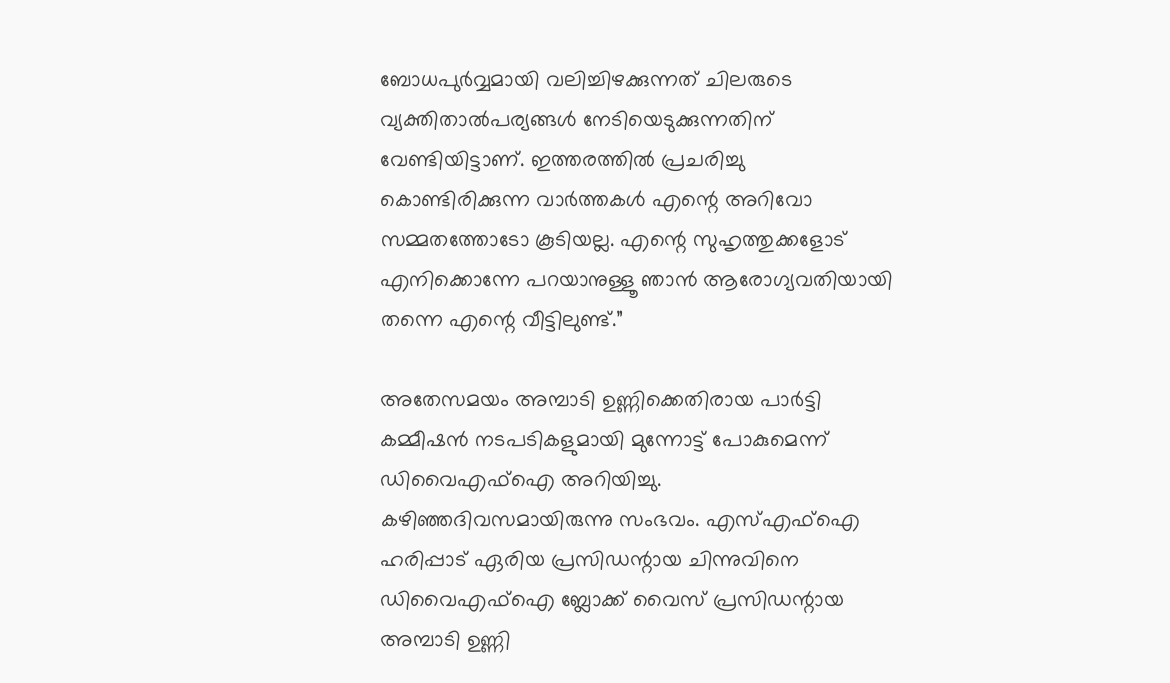ബോധപുര്‍വ്വമായി വലിച്ചിഴക്കുന്നത് ചിലരുടെ വ്യക്തിതാല്‍പര്യങ്ങള്‍ നേടിയെടുക്കുന്നതിന് വേണ്ടിയിട്ടാണ്. ഇത്തരത്തില്‍ പ്രചരിച്ചു കൊണ്ടിരിക്കുന്ന വാര്‍ത്തകള്‍ എന്റെ അറിവോ സമ്മതത്തോടോ കൂടിയല്ല. എന്റെ സുഹൃത്തുക്കളോട് എനിക്കൊന്നേ പറയാനുള്ളൂ ഞാന്‍ ആരോഗ്യവതിയായി തന്നെ എന്റെ വീട്ടിലുണ്ട്.”

അതേസമയം അമ്പാടി ഉണ്ണിക്കെതിരായ പാര്‍ട്ടി കമ്മീഷന്‍ നടപടികളുമായി മുന്നോട്ട് പോകുമെന്ന് ഡിവൈഎഫ്‌ഐ അറിയിച്ചു. കഴിഞ്ഞദിവസമായിരുന്നു സംഭവം. എസ്‌എഫ്‌ഐ ഹരിപ്പാട് ഏരിയ പ്രസിഡന്റായ ചിന്നുവിനെ ഡിവൈഎഫ്‌ഐ ബ്ലോക്ക് വൈസ് പ്രസിഡന്റായ അമ്പാടി ഉണ്ണി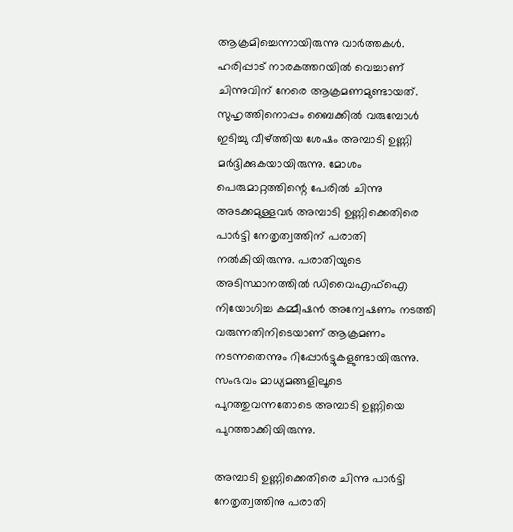ആക്രമിച്ചെന്നായിരുന്നു വാര്‍ത്തകള്‍. ഹരിപ്പാട് നാരകത്തറയില്‍ വെച്ചാണ് ചിന്നുവിന് നേരെ ആക്രമണമുണ്ടായത്. സുഹൃത്തിനൊപ്പം ബൈക്കില്‍ വരുമ്പോള്‍ ഇടിച്ചു വീഴ്‌ത്തിയ ശേഷം അമ്പാടി ഉണ്ണി മര്‍ദ്ദിക്കുകയായിരുന്നു. മോശം പെരുമാറ്റത്തിന്റെ പേരില്‍ ചിന്നു അടക്കമുള്ളവര്‍ അമ്പാടി ഉണ്ണിക്കെതിരെ പാര്‍ട്ടി നേതൃത്വത്തിന് പരാതി നല്‍കിയിരുന്നു. പരാതിയുടെ അടിസ്ഥാനത്തില്‍ ഡിവൈഎഫ്‌ഐ നിയോഗിച്ച കമ്മീഷന്‍ അന്വേഷണം നടത്തി വരുന്നതിനിടെയാണ് ആക്രമണം നടന്നതെന്നും റിപ്പോര്‍ട്ടുകളുണ്ടായിരുന്നു. സംഭവം മാധ്യമങ്ങളിലൂടെ പുറത്തുവന്നതോടെ അമ്പാടി ഉണ്ണിയെ പുറത്താക്കിയിരുന്നു.

അമ്പാടി ഉണ്ണിക്കെതിരെ ചിന്നു പാര്‍ട്ടി നേതൃത്വത്തിനു പരാതി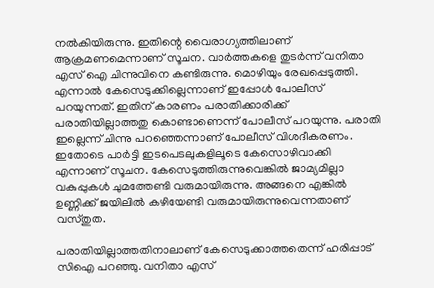നല്‍കിയിരുന്നു. ഇതിന്റെ വൈരാഗ്യത്തിലാണ് ആക്രമണമെന്നാണ് സൂചന. വാര്‍ത്തകളെ തുടര്‍ന്ന് വനിതാ എസ് ഐ ചിന്നുവിനെ കണ്ടിരുന്നു. മൊഴിയും രേഖപ്പെടുത്തി. എന്നാല്‍ കേസെടുക്കില്ലെന്നാണ് ഇപ്പോള്‍ പോലീസ് പറയുന്നത്. ഇതിന് കാരണം പരാതിക്കാരിക്ക് പരാതിയില്ലാത്തതു കൊണ്ടാണെന്ന് പോലീസ് പറയുന്നു. പരാതി ഇല്ലെന്ന് ചിന്നു പറഞ്ഞെന്നാണ് പോലീസ് വിശദീകരണം. ഇതോടെ പാര്‍ട്ടി ഇടപെടലുകളിലൂടെ കേസൊഴിവാക്കി എന്നാണ് സൂചന. കേസെടുത്തിരുന്നുവെങ്കില്‍ ജാമ്യമില്ലാ വകുപ്പുകള്‍ ചുമത്തേണ്ടി വരുമായിരുന്നു. അങ്ങനെ എങ്കില്‍ ഉണ്ണിക്ക് ജയിലില്‍ കഴിയേണ്ടി വരുമായിരുന്നുവെന്നതാണ് വസ്തുത.

പരാതിയില്ലാത്തതിനാലാണ് കേസെടുക്കാത്തതെന്ന് ഹരിപ്പാട് സിഐ പറഞ്ഞു. വനിതാ എസ്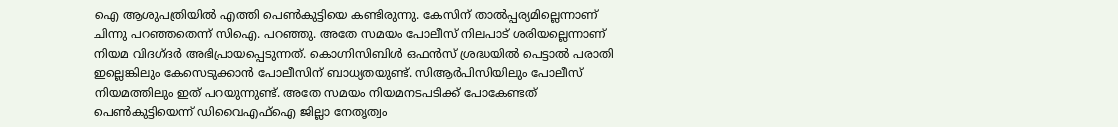ഐ ആശുപത്രിയില്‍ എത്തി പെണ്‍കുട്ടിയെ കണ്ടിരുന്നു. കേസിന് താല്‍പ്പര്യമില്ലെന്നാണ് ചിന്നു പറഞ്ഞതെന്ന് സിഐ. പറഞ്ഞു. അതേ സമയം പോലീസ് നിലപാട് ശരിയല്ലെന്നാണ് നിയമ വിദഗ്ദര്‍ അഭിപ്രായപ്പെടുന്നത്. കൊഗ്നിസിബിള്‍ ഒഫന്‍സ് ശ്രദ്ധയില്‍ പെട്ടാല്‍ പരാതി ഇല്ലെങ്കിലും കേസെടുക്കാന്‍ പോലീസിന് ബാധ്യതയുണ്ട്. സിആര്‍പിസിയിലും പോലീസ് നിയമത്തിലും ഇത് പറയുന്നുണ്ട്. അതേ സമയം നിയമനടപടിക്ക് പോകേണ്ടത് പെണ്‍കുട്ടിയെന്ന് ഡിവൈഎഫ്‌ഐ ജില്ലാ നേതൃത്വം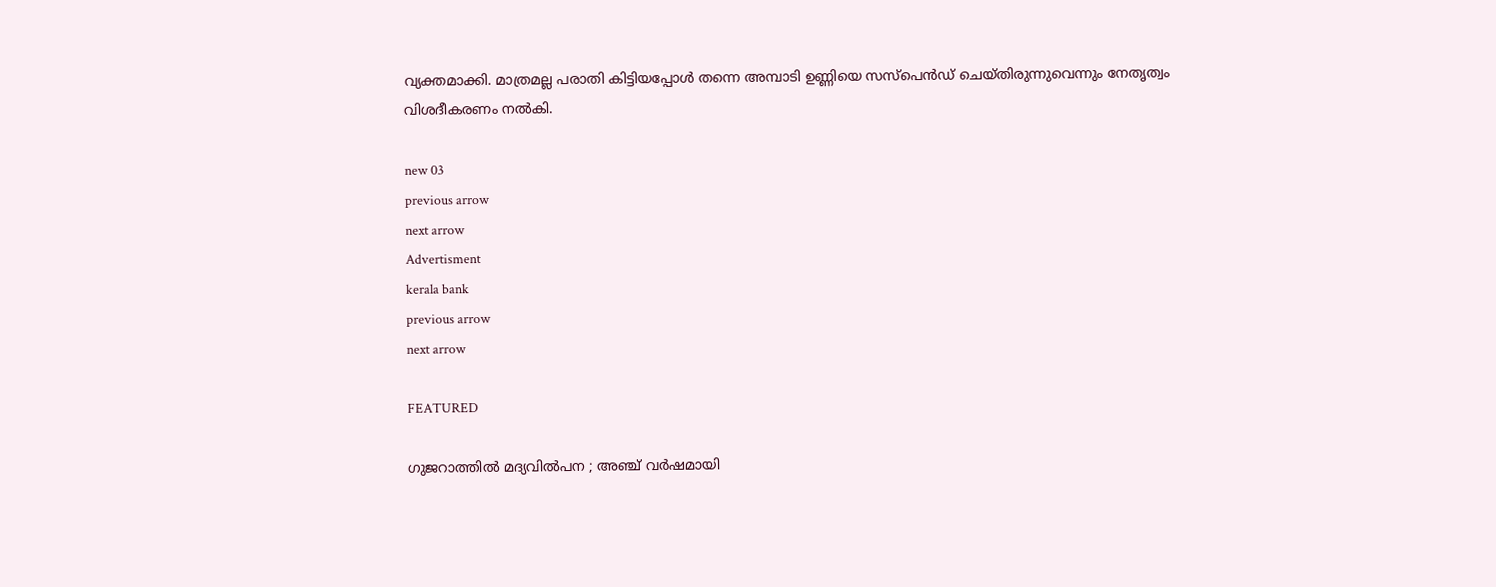വ്യക്തമാക്കി. മാത്രമല്ല പരാതി കിട്ടിയപ്പോള്‍ തന്നെ അമ്പാടി ഉണ്ണിയെ സസ്പെന്‍ഡ് ചെയ്തിരുന്നുവെന്നും നേതൃത്വം വിശദീകരണം നല്‍കി.

new 03
previous arrow
next arrow
Advertisment
kerala bank
previous arrow
next arrow

FEATURED

ഗുജറാത്തിൽ മദ്യവിൽപന ; അഞ്ച് വർഷമായി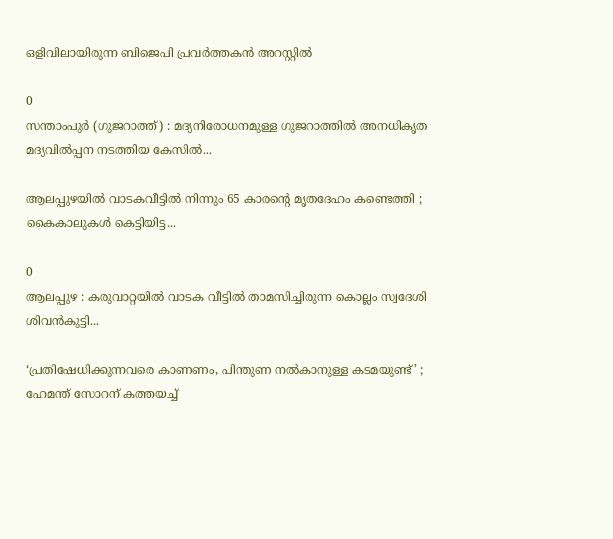ഒളിവിലായിരുന്ന ബിജെപി പ്രവർത്തകൻ അറസ്റ്റിൽ

0
സന്താംപുർ (ഗുജറാത്ത്) : മദ്യനിരോധനമുള്ള ഗുജറാത്തിൽ അനധികൃത മദ്യവിൽപ്പന നടത്തിയ കേസിൽ...

ആലപ്പുഴയിൽ വാടകവീട്ടിൽ നിന്നും 65 കാരന്റെ മൃതദേഹം കണ്ടെത്തി ; കൈകാലുകൾ കെട്ടിയിട്ട...

0
ആലപ്പുഴ : കരുവാറ്റയിൽ വാടക വീട്ടിൽ താമസിച്ചിരുന്ന കൊല്ലം സ്വദേശി ശിവൻകുട്ടി...

‘പ്രതിഷേധിക്കുന്നവരെ കാണണം, പിന്തുണ നൽകാനുള്ള കടമയുണ്ട്’ ; ഹേമന്ത് സോറന് കത്തയച്ച്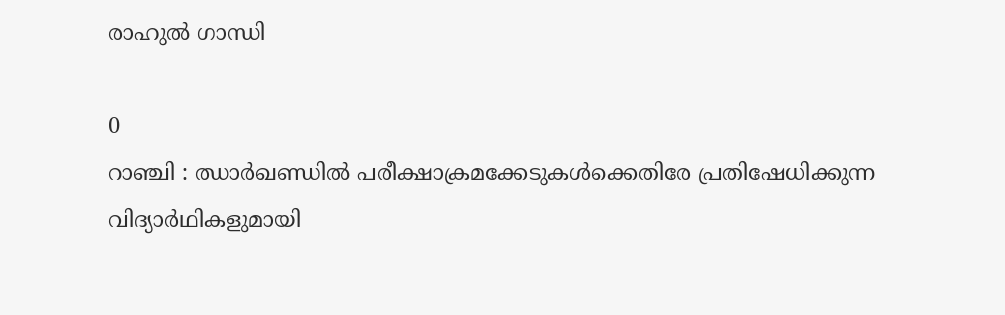രാഹുൽ ഗാന്ധി

0
റാഞ്ചി : ഝാർഖണ്ഡിൽ പരീക്ഷാക്രമക്കേടുകൾക്കെതിരേ പ്രതിഷേധിക്കുന്ന വിദ്യാർഥികളുമായി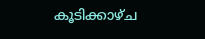കൂടിക്കാഴ്ച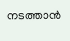നടത്താൻ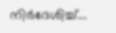നിർദേശിച്ച്...